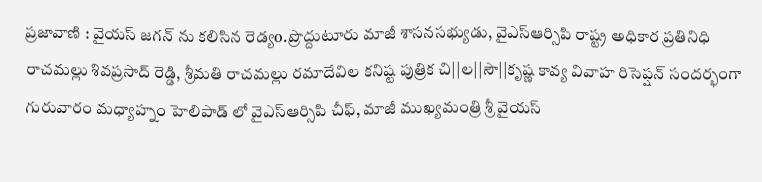ప్రజావాణి : వైయస్ జగన్ ను కలిసిన రెడ్యo.ప్రొద్దుటూరు మాజీ శాసనసభ్యుడు, వైఎస్ఆర్సిపి రాష్ట్ర అధికార ప్రతినిధి రాచమల్లు శివప్రసాద్ రెడ్డి, శ్రీమతి రాచమల్లు రమాదేవిల కనిష్ట పుత్రిక చి||ల||సౌ||కృష్ణ కావ్య వివాహ రిసెప్షన్ సందర్భంగా గురువారం మధ్యాహ్నం హెలిపాడ్ లో వైఎస్ఆర్సిపి చీఫ్, మాజీ ముఖ్యమంత్రి శ్రీ వైయస్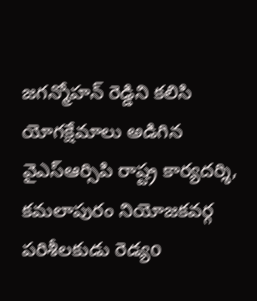జగన్మోహన్ రెడ్డిని కలిసి యోగక్షేమాలు అడిగిన వైఎస్ఆర్సిపి రాష్ట్ర కార్యదర్శి, కమలాపురం నియోజకవర్గ పరిశీలకుడు రెడ్యo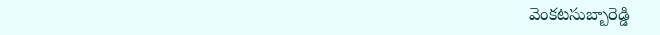వెంకటసుబ్బారెడ్డి